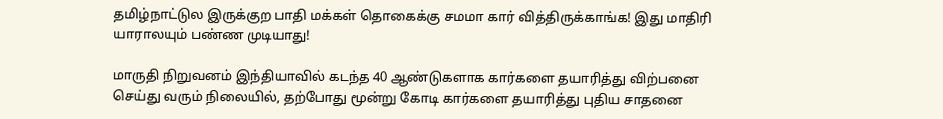தமிழ்நாட்டுல இருக்குற பாதி மக்கள் தொகைக்கு சமமா கார் வித்திருக்காங்க! இது மாதிரி யாராலயும் பண்ண முடியாது!

மாருதி நிறுவனம் இந்தியாவில் கடந்த 40 ஆண்டுகளாக கார்களை தயாரித்து விற்பனை செய்து வரும் நிலையில், தற்போது மூன்று கோடி கார்களை தயாரித்து புதிய சாதனை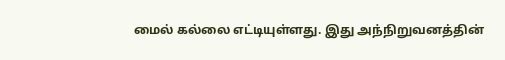மைல் கல்லை எட்டியுள்ளது. இது அந்நிறுவனத்தின்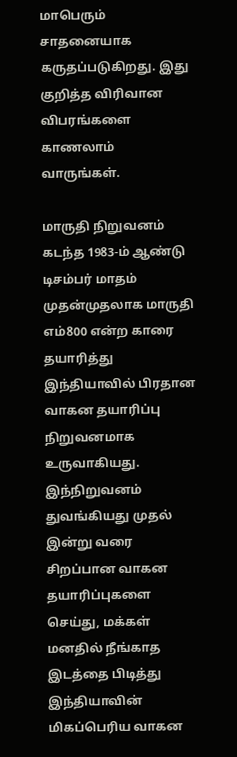மாபெரும் சாதனையாக கருதப்படுகிறது. இது குறித்த விரிவான விபரங்களை காணலாம் வாருங்கள்.

மாருதி நிறுவனம் கடந்த 1983-ம் ஆண்டு டிசம்பர் மாதம் முதன்முதலாக மாருதி எம்800 என்ற காரை தயாரித்து இந்தியாவில் பிரதான வாகன தயாரிப்பு நிறுவனமாக உருவாகியது. இந்நிறுவனம் துவங்கியது முதல் இன்று வரை சிறப்பான வாகன தயாரிப்புகளை செய்து, மக்கள் மனதில் நீங்காத இடத்தை பிடித்து இந்தியாவின் மிகப்பெரிய வாகன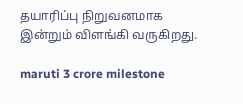தயாரிப்பு நிறுவனமாக இன்றும் விளங்கி வருகிறது.

maruti 3 crore milestone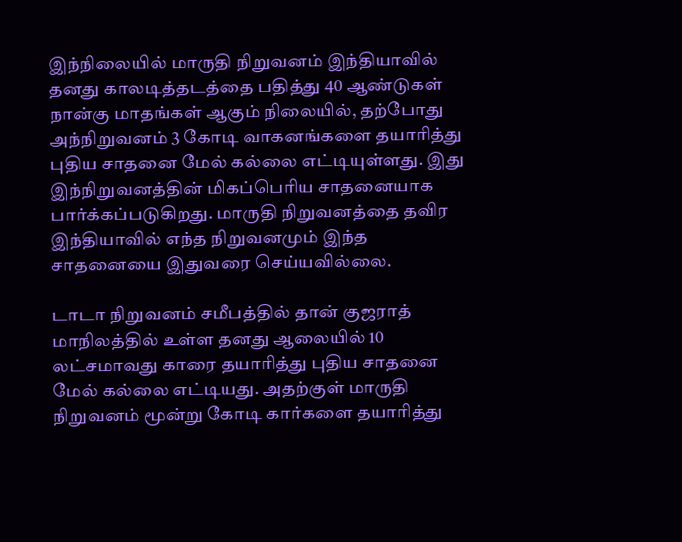இந்நிலையில் மாருதி நிறுவனம் இந்தியாவில் தனது காலடித்தடத்தை பதித்து 40 ஆண்டுகள் நான்கு மாதங்கள் ஆகும் நிலையில், தற்போது அந்நிறுவனம் 3 கோடி வாகனங்களை தயாரித்து புதிய சாதனை மேல் கல்லை எட்டியுள்ளது. இது இந்நிறுவனத்தின் மிகப்பெரிய சாதனையாக பார்க்கப்படுகிறது. மாருதி நிறுவனத்தை தவிர இந்தியாவில் எந்த நிறுவனமும் இந்த சாதனையை இதுவரை செய்யவில்லை.

டாடா நிறுவனம் சமீபத்தில் தான் குஜராத் மாநிலத்தில் உள்ள தனது ஆலையில் 10 லட்சமாவது காரை தயாரித்து புதிய சாதனை மேல் கல்லை எட்டியது. அதற்குள் மாருதி நிறுவனம் மூன்று கோடி கார்களை தயாரித்து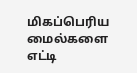மிகப்பெரிய மைல்களை எட்டி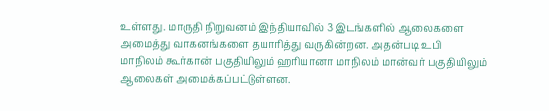உள்ளது. மாருதி நிறுவனம் இந்தியாவில் 3 இடங்களில் ஆலைகளை அமைத்து வாகனங்களை தயாரித்து வருகின்றன. அதன்படி உபி மாநிலம் கூர்கான் பகுதியிலும் ஹாியானா மாநிலம் மான்வர் பகுதியிலும் ஆலைகள் அமைக்கப்பட்டுள்ளன.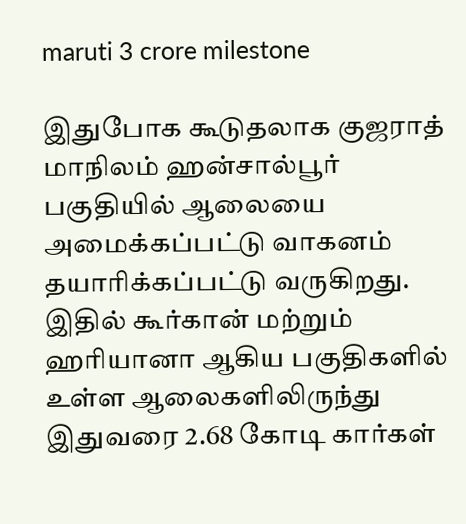maruti 3 crore milestone

இதுபோக கூடுதலாக குஜராத் மாநிலம் ஹன்சால்பூர் பகுதியில் ஆலையை அமைக்கப்பட்டு வாகனம் தயாரிக்கப்பட்டு வருகிறது. இதில் கூர்கான் மற்றும் ஹரியானா ஆகிய பகுதிகளில் உள்ள ஆலைகளிலிருந்து இதுவரை 2.68 கோடி கார்கள்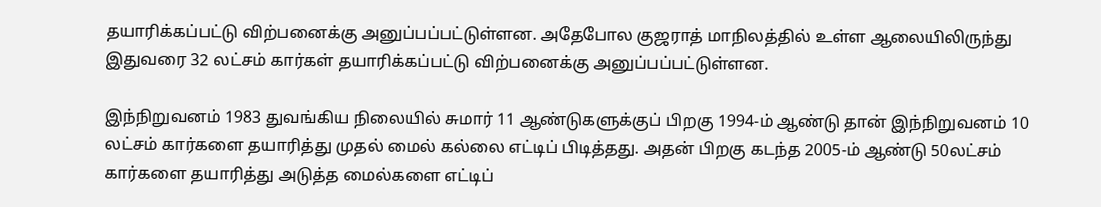தயாரிக்கப்பட்டு விற்பனைக்கு அனுப்பப்பட்டுள்ளன. அதேபோல குஜராத் மாநிலத்தில் உள்ள ஆலையிலிருந்து இதுவரை 32 லட்சம் கார்கள் தயாரிக்கப்பட்டு விற்பனைக்கு அனுப்பப்பட்டுள்ளன.

இந்நிறுவனம் 1983 துவங்கிய நிலையில் சுமார் 11 ஆண்டுகளுக்குப் பிறகு 1994-ம் ஆண்டு தான் இந்நிறுவனம் 10 லட்சம் கார்களை தயாரித்து முதல் மைல் கல்லை எட்டிப் பிடித்தது. அதன் பிறகு கடந்த 2005-ம் ஆண்டு 50லட்சம் கார்களை தயாரித்து அடுத்த மைல்களை எட்டிப்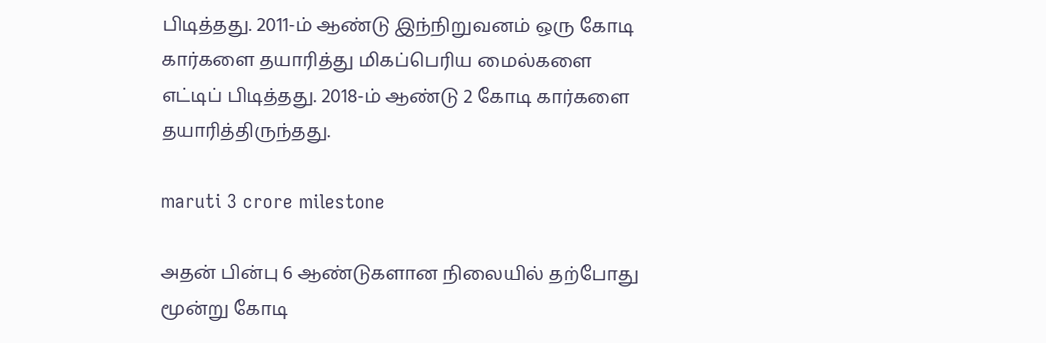பிடித்தது. 2011-ம் ஆண்டு இந்நிறுவனம் ஒரு கோடி கார்களை தயாரித்து மிகப்பெரிய மைல்களை எட்டிப் பிடித்தது. 2018-ம் ஆண்டு 2 கோடி கார்களை தயாரித்திருந்தது.

maruti 3 crore milestone

அதன் பின்பு 6 ஆண்டுகளான நிலையில் தற்போது மூன்று கோடி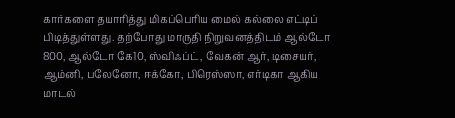கார்களை தயாரித்து மிகப்பெரிய மைல் கல்லை எட்டிப் பிடித்துள்ளது. தற்போது மாருதி நிறுவனத்திடம் ஆல்டோ 800, ஆல்டோ கே10, ஸ்விஃப்ட், வேகன் ஆர், டிசையர், ஆம்னி, பலேனோ, ஈக்கோ, பிரெஸ்ஸா, எர்டிகா ஆகிய மாடல்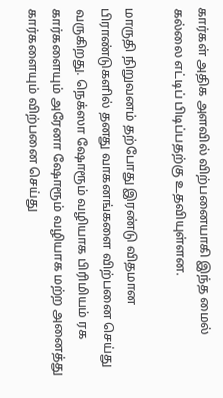கார்கள் அதிக அளவில் விற்பனையாகி இந்த மைல் கல்லை எட்டிப் பிடிப்பதற்கு உதவியுள்ளன.

மாருதி நிறுவனம் தற்போது இரண்டு விதமான பிராண்டுகளில் தனது வாகனங்களை விற்பனை செய்து வருகிறது. நெக்ஸா ஷோரூம் வழியாக பிரிமியம் ரக கார்களையும் அரேனா ஷோரூம் வழியாக மற்ற அனைத்து கார்களையும் விற்பனை செய்து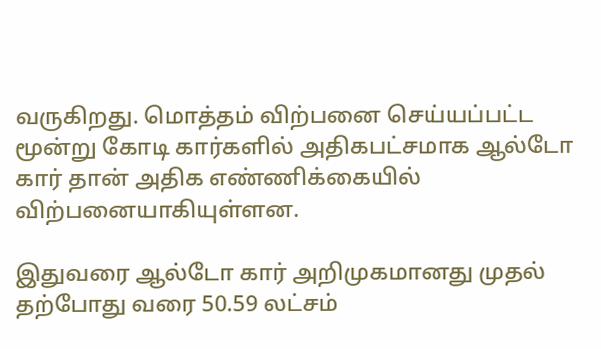வருகிறது. மொத்தம் விற்பனை செய்யப்பட்ட மூன்று கோடி கார்களில் அதிகபட்சமாக ஆல்டோ கார் தான் அதிக எண்ணிக்கையில் விற்பனையாகியுள்ளன.

இதுவரை ஆல்டோ கார் அறிமுகமானது முதல் தற்போது வரை 50.59 லட்சம்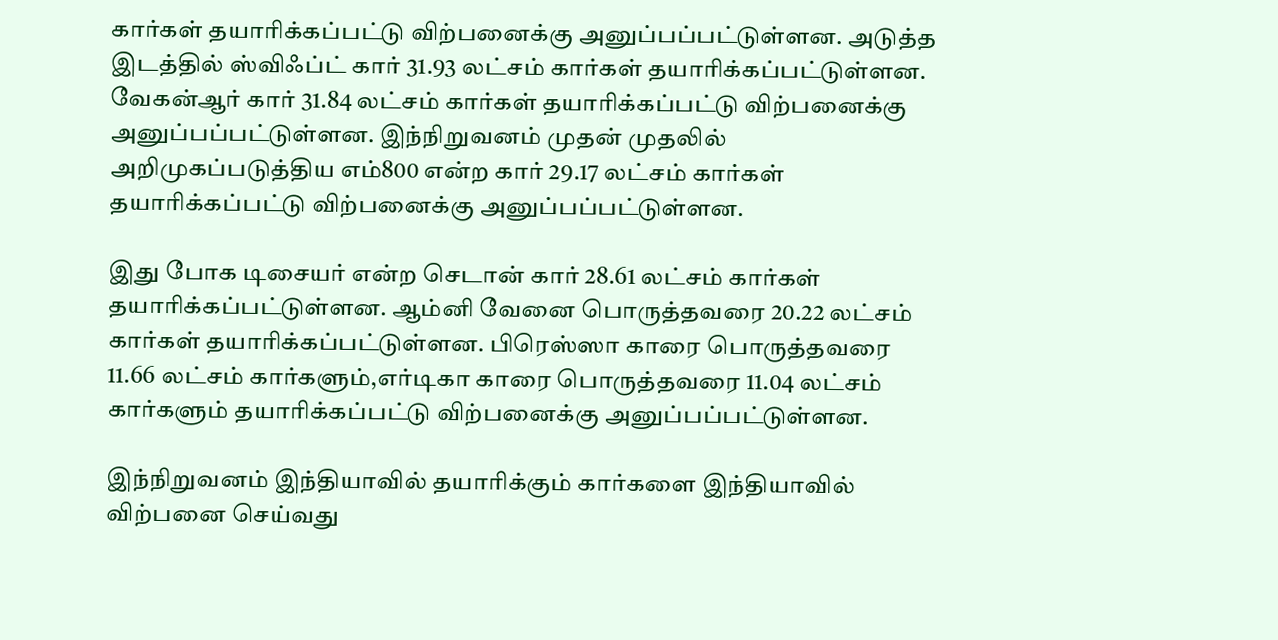கார்கள் தயாரிக்கப்பட்டு விற்பனைக்கு அனுப்பப்பட்டுள்ளன. அடுத்த இடத்தில் ஸ்விஃப்ட் கார் 31.93 லட்சம் கார்கள் தயாரிக்கப்பட்டுள்ளன. வேகன்ஆர் கார் 31.84 லட்சம் கார்கள் தயாரிக்கப்பட்டு விற்பனைக்கு அனுப்பப்பட்டுள்ளன. இந்நிறுவனம் முதன் முதலில் அறிமுகப்படுத்திய எம்800 என்ற கார் 29.17 லட்சம் கார்கள் தயாரிக்கப்பட்டு விற்பனைக்கு அனுப்பப்பட்டுள்ளன.

இது போக டிசையர் என்ற செடான் கார் 28.61 லட்சம் கார்கள் தயாரிக்கப்பட்டுள்ளன. ஆம்னி வேனை பொருத்தவரை 20.22 லட்சம் கார்கள் தயாரிக்கப்பட்டுள்ளன. பிரெஸ்ஸா காரை பொருத்தவரை 11.66 லட்சம் கார்களும்,எர்டிகா காரை பொருத்தவரை 11.04 லட்சம் கார்களும் தயாரிக்கப்பட்டு விற்பனைக்கு அனுப்பப்பட்டுள்ளன.

இந்நிறுவனம் இந்தியாவில் தயாரிக்கும் கார்களை இந்தியாவில் விற்பனை செய்வது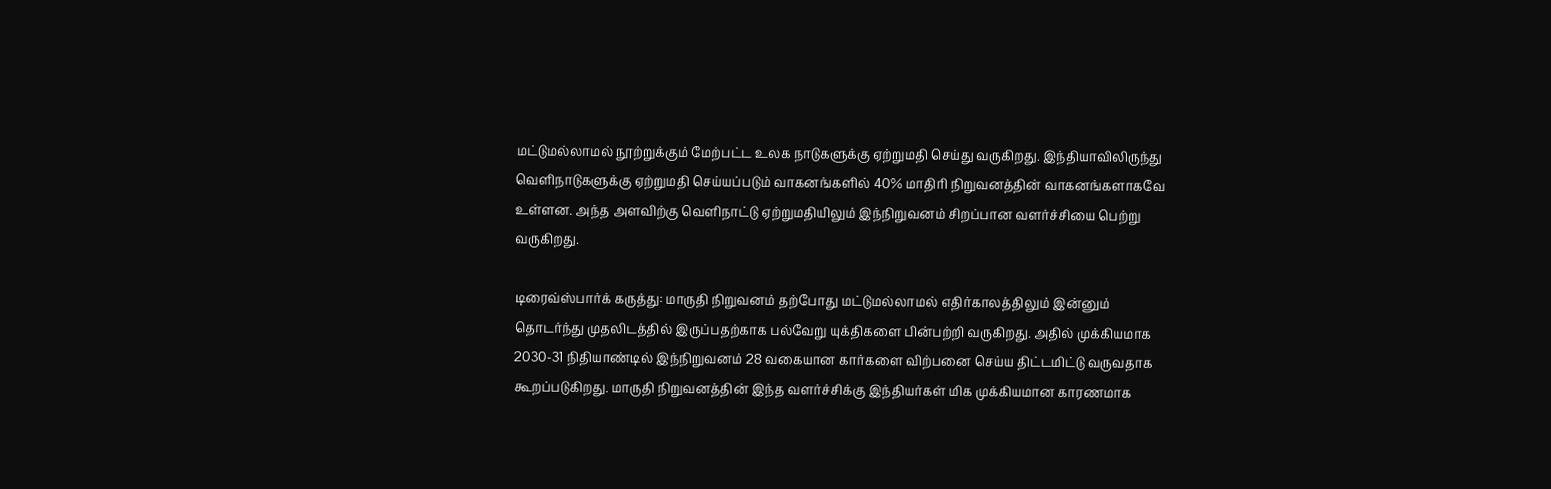மட்டுமல்லாமல் நூற்றுக்கும் மேற்பட்ட உலக நாடுகளுக்கு ஏற்றுமதி செய்து வருகிறது. இந்தியாவிலிருந்து வெளிநாடுகளுக்கு ஏற்றுமதி செய்யப்படும் வாகனங்களில் 40% மாதிரி நிறுவனத்தின் வாகனங்களாகவே உள்ளன. அந்த அளவிற்கு வெளிநாட்டு ஏற்றுமதியிலும் இந்நிறுவனம் சிறப்பான வளர்ச்சியை பெற்று வருகிறது.

டிரைவ்ஸ்பார்க் கருத்து: மாருதி நிறுவனம் தற்போது மட்டுமல்லாமல் எதிர்காலத்திலும் இன்னும் தொடர்ந்து முதலிடத்தில் இருப்பதற்காக பல்வேறு யுக்திகளை பின்பற்றி வருகிறது. அதில் முக்கியமாக 2030-31 நிதியாண்டில் இந்நிறுவனம் 28 வகையான கார்களை விற்பனை செய்ய திட்டமிட்டு வருவதாக கூறப்படுகிறது. மாருதி நிறுவனத்தின் இந்த வளர்ச்சிக்கு இந்தியர்கள் மிக முக்கியமான காரணமாக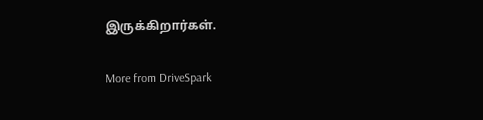இருக்கிறார்கள்.

More from DriveSpark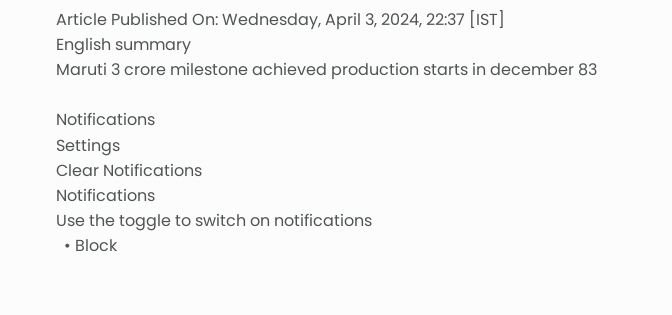Article Published On: Wednesday, April 3, 2024, 22:37 [IST]
English summary
Maruti 3 crore milestone achieved production starts in december 83

Notifications
Settings
Clear Notifications
Notifications
Use the toggle to switch on notifications
  • Block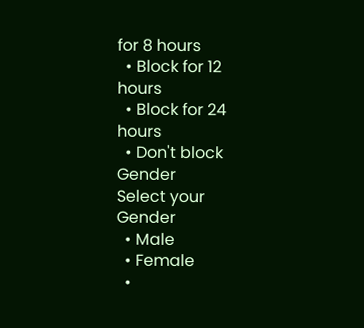for 8 hours
  • Block for 12 hours
  • Block for 24 hours
  • Don't block
Gender
Select your Gender
  • Male
  • Female
  •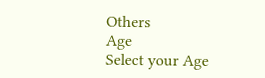Others
Age
Select your Age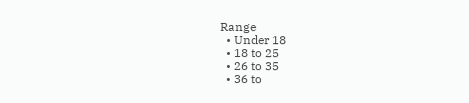Range
  • Under 18
  • 18 to 25
  • 26 to 35
  • 36 to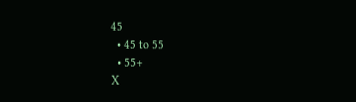45
  • 45 to 55
  • 55+
X